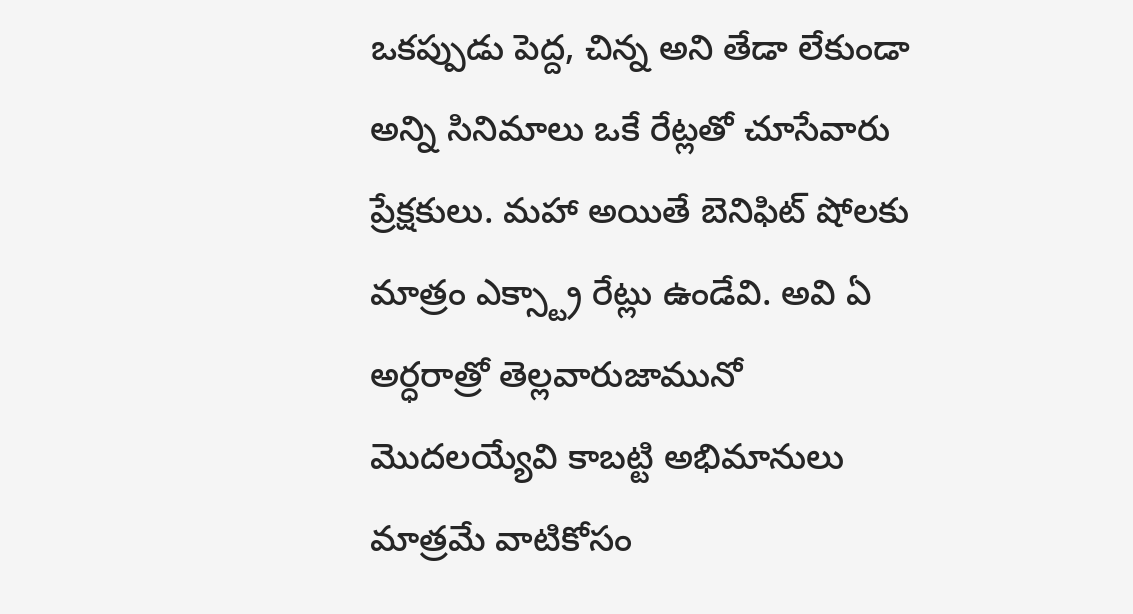ఒకప్పుడు పెద్ద, చిన్న అని తేడా లేకుండా అన్ని సినిమాలు ఒకే రేట్లతో చూసేవారు ప్రేక్షకులు. మహా అయితే బెనిఫిట్ షోలకు మాత్రం ఎక్స్ట్రా రేట్లు ఉండేవి. అవి ఏ అర్ధరాత్రో తెల్లవారుజామునో మొదలయ్యేవి కాబట్టి అభిమానులు మాత్రమే వాటికోసం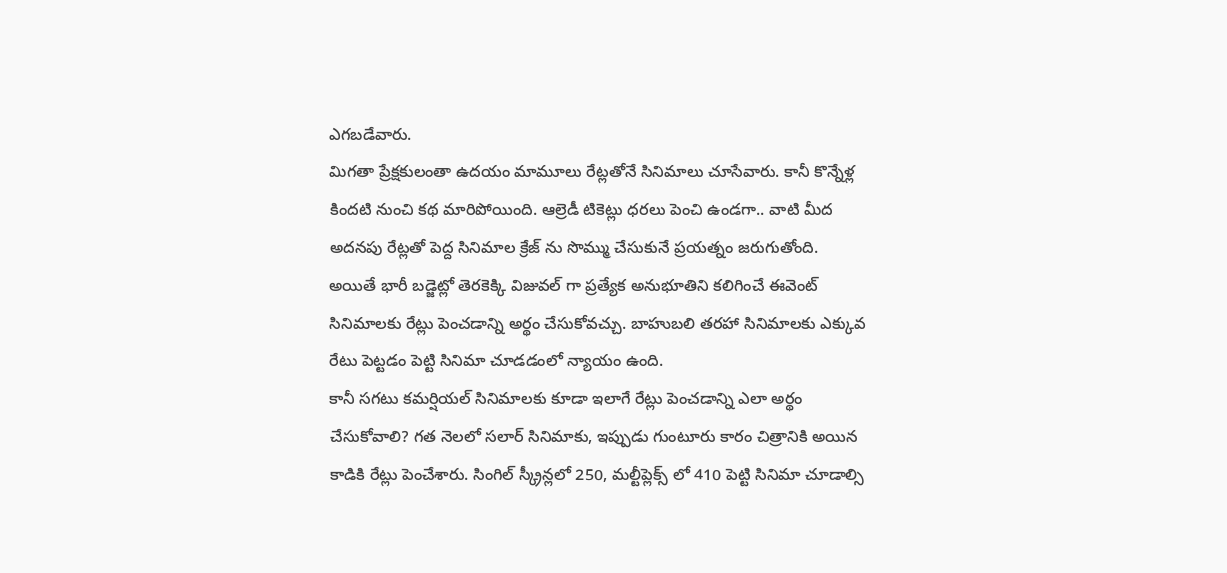ఎగబడేవారు.
మిగతా ప్రేక్షకులంతా ఉదయం మామూలు రేట్లతోనే సినిమాలు చూసేవారు. కానీ కొన్నేళ్ల కిందటి నుంచి కథ మారిపోయింది. ఆల్రెడీ టికెట్లు ధరలు పెంచి ఉండగా.. వాటి మీద అదనపు రేట్లతో పెద్ద సినిమాల క్రేజ్ ను సొమ్ము చేసుకునే ప్రయత్నం జరుగుతోంది. అయితే భారీ బడ్జెట్లో తెరకెక్కి విజువల్ గా ప్రత్యేక అనుభూతిని కలిగించే ఈవెంట్ సినిమాలకు రేట్లు పెంచడాన్ని అర్థం చేసుకోవచ్చు. బాహుబలి తరహా సినిమాలకు ఎక్కువ రేటు పెట్టడం పెట్టి సినిమా చూడడంలో న్యాయం ఉంది.
కానీ సగటు కమర్షియల్ సినిమాలకు కూడా ఇలాగే రేట్లు పెంచడాన్ని ఎలా అర్థం చేసుకోవాలి? గత నెలలో సలార్ సినిమాకు, ఇప్పుడు గుంటూరు కారం చిత్రానికి అయిన కాడికి రేట్లు పెంచేశారు. సింగిల్ స్క్రీన్లలో 250, మల్టీప్లెక్స్ లో 410 పెట్టి సినిమా చూడాల్సి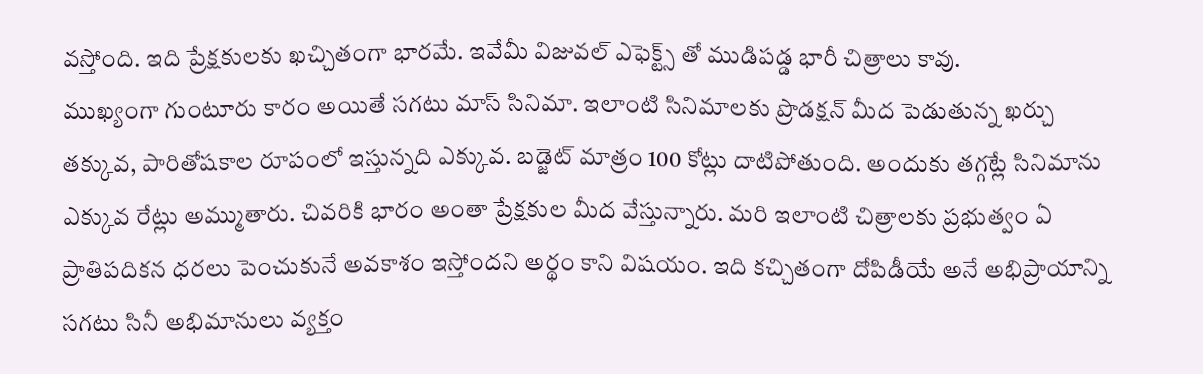వస్తోంది. ఇది ప్రేక్షకులకు ఖచ్చితంగా భారమే. ఇవేమీ విజువల్ ఎఫెక్ట్స్ తో ముడిపడ్డ భారీ చిత్రాలు కావు.
ముఖ్యంగా గుంటూరు కారం అయితే సగటు మాస్ సినిమా. ఇలాంటి సినిమాలకు ప్రొడక్షన్ మీద పెడుతున్న ఖర్చు తక్కువ, పారితోషకాల రూపంలో ఇస్తున్నది ఎక్కువ. బడ్జెట్ మాత్రం 100 కోట్లు దాటిపోతుంది. అందుకు తగ్గట్లే సినిమాను ఎక్కువ రేట్లు అమ్ముతారు. చివరికి భారం అంతా ప్రేక్షకుల మీద వేస్తున్నారు. మరి ఇలాంటి చిత్రాలకు ప్రభుత్వం ఏ ప్రాతిపదికన ధరలు పెంచుకునే అవకాశం ఇస్తోందని అర్థం కాని విషయం. ఇది కచ్చితంగా దోపిడీయే అనే అభిప్రాయాన్ని సగటు సినీ అభిమానులు వ్యక్తం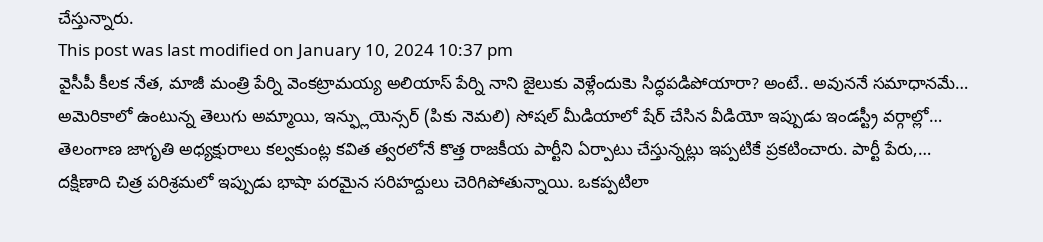చేస్తున్నారు.
This post was last modified on January 10, 2024 10:37 pm
వైసీపీ కీలక నేత, మాజీ మంత్రి పేర్ని వెంకట్రామయ్య అలియాస్ పేర్ని నాని జైలుకు వెళ్లేందుకెు సిద్ధపడిపోయారా? అంటే.. అవుననే సమాధానమే…
అమెరికాలో ఉంటున్న తెలుగు అమ్మాయి, ఇన్ఫ్లుయెన్సర్ (పికు నెమలి) సోషల్ మీడియాలో షేర్ చేసిన వీడియో ఇప్పుడు ఇండస్ట్రీ వర్గాల్లో…
తెలంగాణ జాగృతి అధ్యక్షురాలు కల్వకుంట్ల కవిత త్వరలోనే కొత్త రాజకీయ పార్టీని ఏర్పాటు చేస్తున్నట్లు ఇప్పటికే ప్రకటించారు. పార్టీ పేరు,…
దక్షిణాది చిత్ర పరిశ్రమలో ఇప్పుడు భాషా పరమైన సరిహద్దులు చెరిగిపోతున్నాయి. ఒకప్పటిలా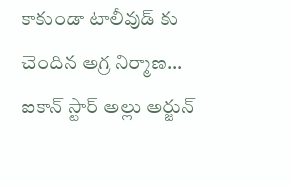కాకుండా టాలీవుడ్ కు చెందిన అగ్ర నిర్మాణ…
ఐకాన్ స్టార్ అల్లు అర్జున్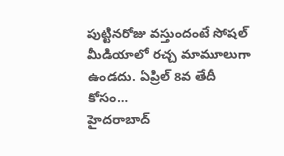పుట్టినరోజు వస్తుందంటే సోషల్ మీడియాలో రచ్చ మామూలుగా ఉండదు. ఏప్రిల్ 8వ తేదీ కోసం…
హైదరాబాద్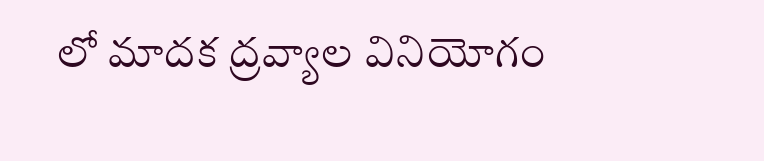లో మాదక ద్రవ్యాల వినియోగం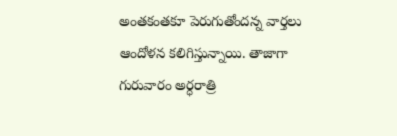అంతకంతకూ పెరుగుతోందన్న వార్తలు ఆందోళన కలిగిస్తున్నాయి. తాజాగా గురువారం అర్ధరాత్రి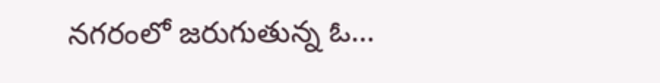నగరంలో జరుగుతున్న ఓ…